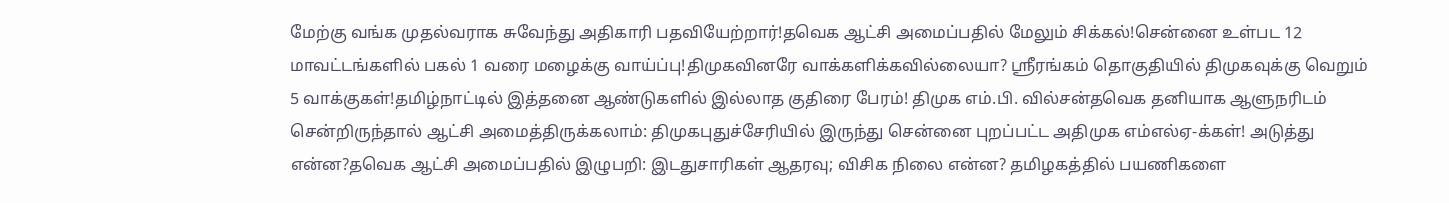மேற்கு வங்க முதல்வராக சுவேந்து அதிகாரி பதவியேற்றார்!தவெக ஆட்சி அமைப்பதில் மேலும் சிக்கல்!சென்னை உள்பட 12 மாவட்டங்களில் பகல் 1 வரை மழைக்கு வாய்ப்பு!திமுகவினரே வாக்களிக்கவில்லையா? ஸ்ரீரங்கம் தொகுதியில் திமுகவுக்கு வெறும் 5 வாக்குகள்!தமிழ்நாட்டில் இத்தனை ஆண்டுகளில் இல்லாத குதிரை பேரம்! திமுக எம்.பி. வில்சன்தவெக தனியாக ஆளுநரிடம் சென்றிருந்தால் ஆட்சி அமைத்திருக்கலாம்: திமுகபுதுச்சேரியில் இருந்து சென்னை புறப்பட்ட அதிமுக எம்எல்ஏ-க்கள்! அடுத்து என்ன?தவெக ஆட்சி அமைப்பதில் இழுபறி: இடதுசாரிகள் ஆதரவு; விசிக நிலை என்ன? தமிழகத்தில் பயணிகளை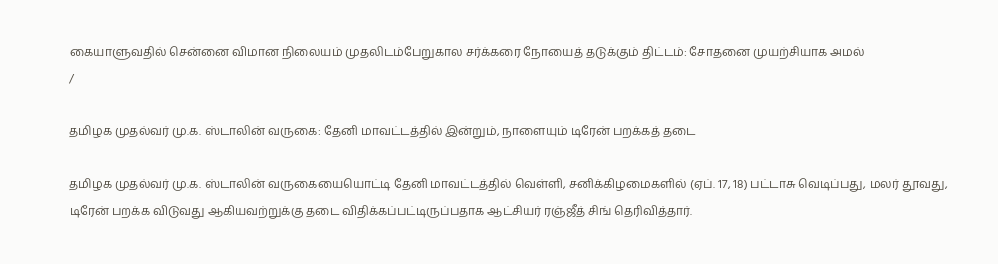கையாளுவதில் சென்னை விமான நிலையம் முதலிடம்பேறுகால சர்க்கரை நோயைத் தடுக்கும் திட்டம்: சோதனை முயற்சியாக அமல்
/

தமிழக முதல்வர் மு.க. ஸ்டாலின் வருகை: தேனி மாவட்டத்தில் இன்றும், நாளையும் டிரேன் பறக்கத் தடை

தமிழக முதல்வர் மு.க. ஸ்டாலின் வருகையையொட்டி தேனி மாவட்டத்தில் வெள்ளி, சனிக்கிழமைகளில் (ஏப். 17, 18) பட்டாசு வெடிப்பது, மலர் தூவது, டிரேன் பறக்க விடுவது ஆகியவற்றுக்கு தடை விதிக்கப்பட்டிருப்பதாக ஆட்சியர் ரஞ்ஜீத் சிங் தெரிவித்தார்.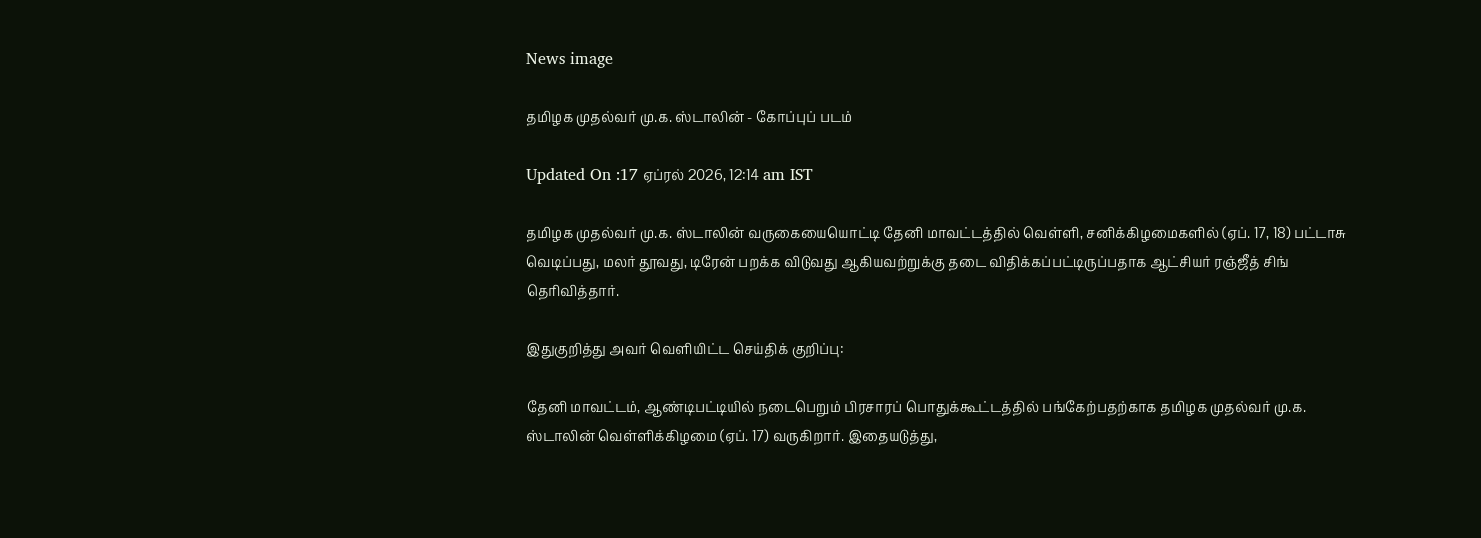News image

தமிழக முதல்வர் மு.க. ஸ்டாலின் - கோப்புப் படம்

Updated On :17 ஏப்ரல் 2026, 12:14 am IST

தமிழக முதல்வர் மு.க. ஸ்டாலின் வருகையையொட்டி தேனி மாவட்டத்தில் வெள்ளி, சனிக்கிழமைகளில் (ஏப். 17, 18) பட்டாசு வெடிப்பது, மலர் தூவது, டிரேன் பறக்க விடுவது ஆகியவற்றுக்கு தடை விதிக்கப்பட்டிருப்பதாக ஆட்சியர் ரஞ்ஜீத் சிங் தெரிவித்தார்.

இதுகுறித்து அவர் வெளியிட்ட செய்திக் குறிப்பு:

தேனி மாவட்டம், ஆண்டிபட்டியில் நடைபெறும் பிரசாரப் பொதுக்கூட்டத்தில் பங்கேற்பதற்காக தமிழக முதல்வர் மு.க. ஸ்டாலின் வெள்ளிக்கிழமை (ஏப். 17) வருகிறார். இதையடுத்து,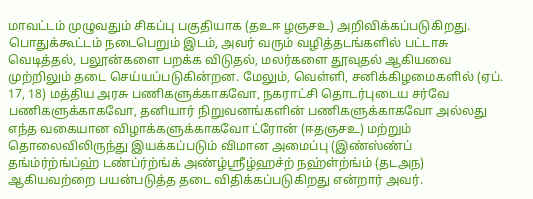மாவட்டம் முழுவதும் சிகப்பு பகுதியாக (தஉஈ ழஞசஉ) அறிவிக்கப்படுகிறது. பொதுக்கூட்டம் நடைபெறும் இடம், அவர் வரும் வழித்தடங்களில் பட்டாசு வெடித்தல், பலூன்களை பறக்க விடுதல், மலர்களை தூவுதல் ஆகியவை முற்றிலும் தடை செய்யப்படுகின்றன. மேலும், வெள்ளி, சனிக்கிழமைகளில் (ஏப். 17, 18) மத்திய அரசு பணிகளுக்காகவோ, நகராட்சி தொடர்புடைய சர்வே பணிகளுக்காகவோ, தனியார் நிறுவனங்களின் பணிகளுக்காகவோ அல்லது எந்த வகையான விழாக்களுக்காகவோ ட்ரோன் (ஈதஞசஉ) மற்றும் தொலைவிலிருந்து இயக்கப்படும் விமான அமைப்பு (இண்ஸ்ண்ப் தங்ம்ர்ற்ங்ப்ஹ் டண்ப்ர்ற்ங்க் அண்ழ்ஸ்ரீழ்ஹச்ற் நஹ்ள்ற்ங்ம் (தடஅந) ஆகியவற்றை பயன்படுத்த தடை விதிக்கப்படுகிறது என்றார் அவர்.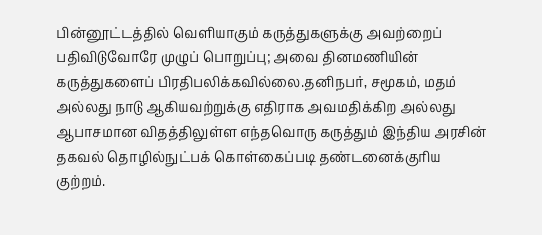பின்னூட்டத்தில் வெளியாகும் கருத்துகளுக்கு அவற்றைப் பதிவிடுவோரே முழுப் பொறுப்பு; அவை தினமணியின் கருத்துகளைப் பிரதிபலிக்கவில்லை.தனிநபர், சமூகம், மதம் அல்லது நாடு ஆகியவற்றுக்கு எதிராக அவமதிக்கிற அல்லது ஆபாசமான விதத்திலுள்ள எந்தவொரு கருத்தும் இந்திய அரசின் தகவல் தொழில்நுட்பக் கொள்கைப்படி தண்டனைக்குரிய குற்றம்.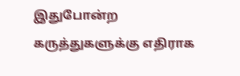இதுபோன்ற கருத்துகளுக்கு எதிராக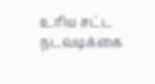உரிய சட்ட நடவடிக்கை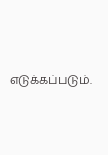எடுக்கப்படும்.